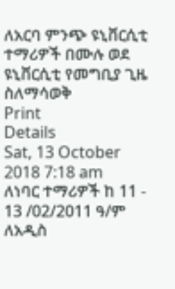ለአርባ ምንጭ ዩኒቨርሲቲ ተማሪዎች በሙሉ ወደ ዩኒቨርሲቲ የመግቢያ ጊዜ ስለማሳወቅ
Print
Details
Sat, 13 October 2018 7:18 am
ለነባር ተማሪዎች ከ 11 - 13 /02/2011 ዓ/ም
ለአዲስ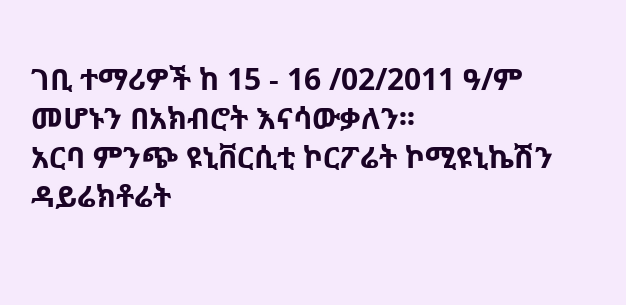ገቢ ተማሪዎች ከ 15 - 16 /02/2011 ዓ/ም መሆኑን በአክብሮት እናሳውቃለን፡፡
አርባ ምንጭ ዩኒቨርሲቲ ኮርፖሬት ኮሚዩኒኬሽን ዳይሬክቶሬት